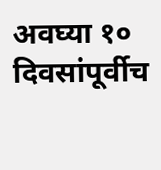अवघ्या १० दिवसांपूर्वीच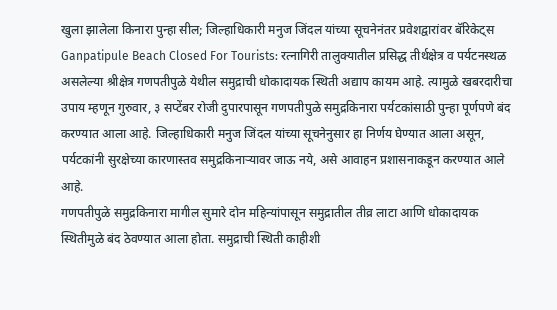खुला झालेला किनारा पुन्हा सील; जिल्हाधिकारी मनुज जिंदल यांच्या सूचनेनंतर प्रवेशद्वारांवर बॅरिकेट्स
Ganpatipule Beach Closed For Tourists: रत्नागिरी तालुक्यातील प्रसिद्ध तीर्थक्षेत्र व पर्यटनस्थळ असलेल्या श्रीक्षेत्र गणपतीपुळे येथील समुद्राची धोकादायक स्थिती अद्याप कायम आहे. त्यामुळे खबरदारीचा उपाय म्हणून गुरुवार, ३ सप्टेंबर रोजी दुपारपासून गणपतीपुळे समुद्रकिनारा पर्यटकांसाठी पुन्हा पूर्णपणे बंद करण्यात आला आहे. जिल्हाधिकारी मनुज जिंदल यांच्या सूचनेनुसार हा निर्णय घेण्यात आला असून, पर्यटकांनी सुरक्षेच्या कारणास्तव समुद्रकिनाऱ्यावर जाऊ नये, असे आवाहन प्रशासनाकडून करण्यात आले आहे.
गणपतीपुळे समुद्रकिनारा मागील सुमारे दोन महिन्यांपासून समुद्रातील तीव्र लाटा आणि धोकादायक स्थितीमुळे बंद ठेवण्यात आला होता. समुद्राची स्थिती काहीशी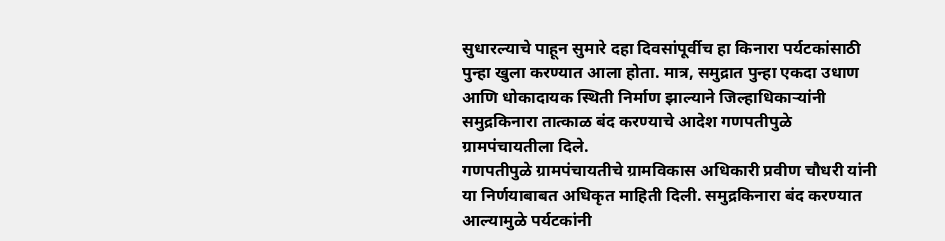सुधारल्याचे पाहून सुमारे दहा दिवसांपूर्वीच हा किनारा पर्यटकांसाठी पुन्हा खुला करण्यात आला होता. मात्र, समुद्रात पुन्हा एकदा उधाण आणि धोकादायक स्थिती निर्माण झाल्याने जिल्हाधिकाऱ्यांनी समुद्रकिनारा तात्काळ बंद करण्याचे आदेश गणपतीपुळे ग्रामपंचायतीला दिले.
गणपतीपुळे ग्रामपंचायतीचे ग्रामविकास अधिकारी प्रवीण चौधरी यांनी या निर्णयाबाबत अधिकृत माहिती दिली. समुद्रकिनारा बंद करण्यात आल्यामुळे पर्यटकांनी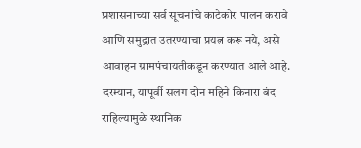प्रशासनाच्या सर्व सूचनांचे काटेकोर पालन करावे आणि समुद्रात उतरण्याचा प्रयत्न करू नये, असे आवाहन ग्रामपंचायतीकडून करण्यात आले आहे.
दरम्यान, यापूर्वी सलग दोन महिने किनारा बंद राहिल्यामुळे स्थानिक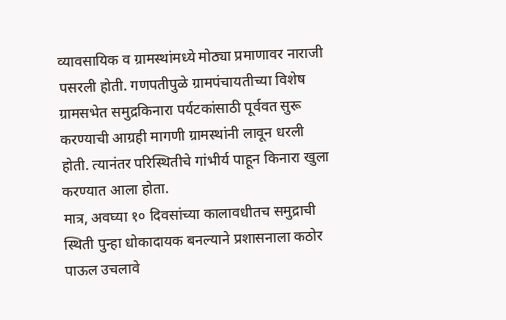व्यावसायिक व ग्रामस्थांमध्ये मोठ्या प्रमाणावर नाराजी पसरली होती. गणपतीपुळे ग्रामपंचायतीच्या विशेष ग्रामसभेत समुद्रकिनारा पर्यटकांसाठी पूर्ववत सुरू करण्याची आग्रही मागणी ग्रामस्थांनी लावून धरली होती. त्यानंतर परिस्थितीचे गांभीर्य पाहून किनारा खुला करण्यात आला होता.
मात्र, अवघ्या १० दिवसांच्या कालावधीतच समुद्राची स्थिती पुन्हा धोकादायक बनल्याने प्रशासनाला कठोर पाऊल उचलावे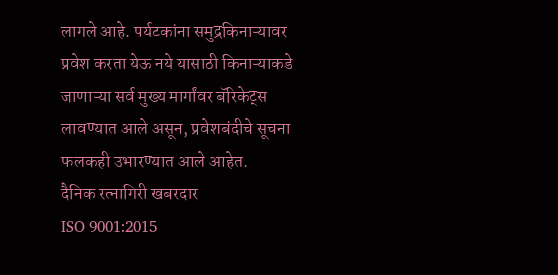लागले आहे. पर्यटकांना समुद्रकिनाऱ्यावर प्रवेश करता येऊ नये यासाठी किनाऱ्याकडे जाणाऱ्या सर्व मुख्य मार्गांवर बॅरिकेट्स लावण्यात आले असून, प्रवेशबंदीचे सूचना फलकही उभारण्यात आले आहेत.
दैनिक रत्नागिरी खबरदार
ISO 9001:2015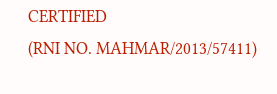CERTIFIED
(RNI NO. MAHMAR/2013/57411)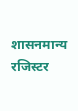शासनमान्य रजिस्टर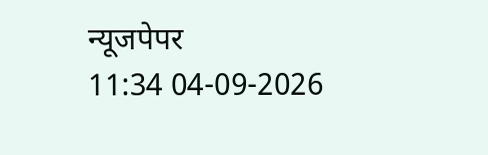न्यूजपेपर
11:34 04-09-2026